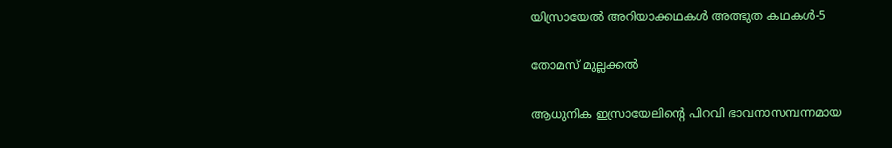യിസ്രായേൽ അറിയാക്കഥകൾ അത്ഭുത കഥകൾ-5

തോമസ് മുല്ലക്കൽ

ആധുനിക ഇസ്രായേലിന്റെ പിറവി ഭാവനാസമ്പന്നമായ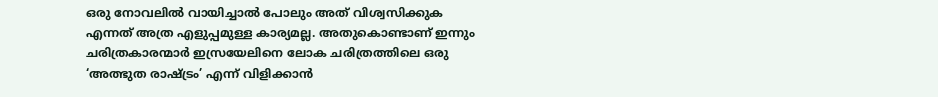ഒരു നോവലില്‍ വായിച്ചാല്‍ പോലും അത് വിശ്വസിക്കുക എന്നത് അത്ര എളുപ്പമുള്ള കാര്യമല്ല. അതുകൊണ്ടാണ് ഇന്നും ചരിത്രകാരന്മാര്‍ ഇസ്രയേലിനെ ലോക ചരിത്രത്തിലെ ഒരു ‘അത്ഭുത രാഷ്ട്രം’ എന്ന് വിളിക്കാന്‍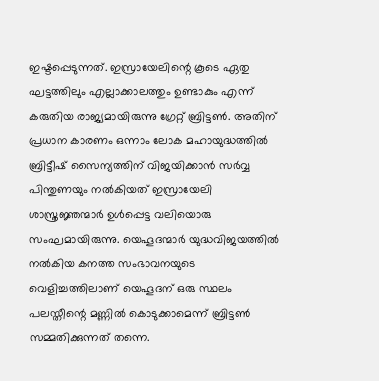ഇഷ്ടപ്പെടുന്നത്. ഇസ്രായേലിന്റെ കൂടെ ഏതു ഘട്ടത്തിലും എല്ലാക്കാലത്തും ഉണ്ടാകും എന്ന് കരുതിയ രാജ്യമായിരുന്നു ഗ്രേറ്റ് ബ്രിട്ടണ്‍. അതിന് പ്രധാന കാരണം ഒന്നാം ലോക മഹായുദ്ധത്തില്‍ ബ്രിട്ടീഷ് സൈന്യത്തിന് വിജയിക്കാന്‍ സര്‍വ്വ പിന്തുണയും നല്‍കിയത് ഇസ്രായേലി ശാസ്ത്രജ്ഞന്മാര്‍ ഉള്‍പ്പെട്ട വലിയൊരു സംഘമായിരുന്നു. യെഹൂദന്മാര്‍ യുദ്ധവിജയത്തില്‍ നല്‍കിയ കനത്ത സംഭാവനയുടെ വെളിച്ചത്തിലാണ് യെഹൂദന് ഒരു സ്ഥലം പലസ്തീന്റെ മണ്ണില്‍ കൊടുക്കാമെന്ന് ബ്രിട്ടണ്‍ സമ്മതിക്കുന്നത് തന്നെ.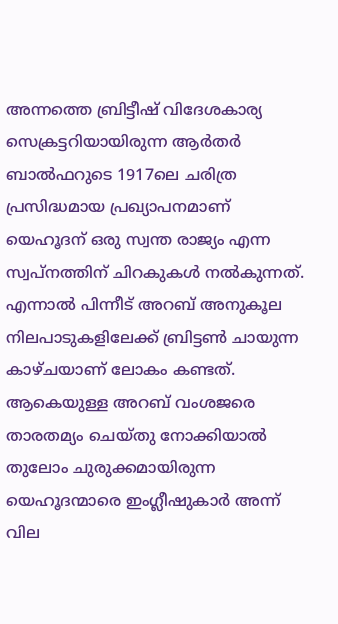അന്നത്തെ ബ്രിട്ടീഷ് വിദേശകാര്യ സെക്രട്ടറിയായിരുന്ന ആര്‍തര്‍ ബാല്‍ഫറുടെ 1917ലെ ചരിത്ര പ്രസിദ്ധമായ പ്രഖ്യാപനമാണ് യെഹൂദന് ഒരു സ്വന്ത രാജ്യം എന്ന സ്വപ്‌നത്തിന് ചിറകുകള്‍ നല്‍കുന്നത്. എന്നാല്‍ പിന്നീട് അറബ് അനുകൂല നിലപാടുകളിലേക്ക് ബ്രിട്ടണ്‍ ചായുന്ന കാഴ്ചയാണ് ലോകം കണ്ടത്. ആകെയുള്ള അറബ് വംശജരെ താരതമ്യം ചെയ്തു നോക്കിയാല്‍ തുലോം ചുരുക്കമായിരുന്ന യെഹൂദന്മാരെ ഇംഗ്ലീഷുകാര്‍ അന്ന് വില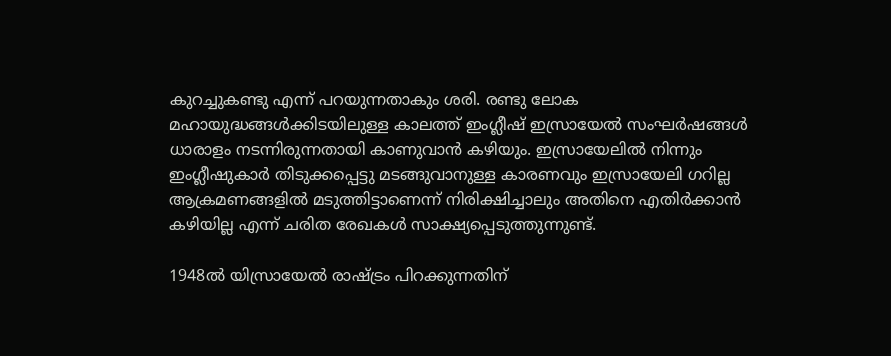കുറച്ചുകണ്ടു എന്ന് പറയുന്നതാകും ശരി. രണ്ടു ലോക മഹായുദ്ധങ്ങള്‍ക്കിടയിലുള്ള കാലത്ത് ഇംഗ്ലീഷ് ഇസ്രായേല്‍ സംഘര്‍ഷങ്ങള്‍ ധാരാളം നടന്നിരുന്നതായി കാണുവാന്‍ കഴിയും. ഇസ്രായേലില്‍ നിന്നും ഇംഗ്ലീഷുകാര്‍ തിടുക്കപ്പെട്ടു മടങ്ങുവാനുള്ള കാരണവും ഇസ്രായേലി ഗറില്ല ആക്രമണങ്ങളില്‍ മടുത്തിട്ടാണെന്ന് നിരിക്ഷിച്ചാലും അതിനെ എതിര്‍ക്കാന്‍ കഴിയില്ല എന്ന് ചരിത രേഖകള്‍ സാക്ഷ്യപ്പെടുത്തുന്നുണ്ട്.

1948ല്‍ യിസ്രായേല്‍ രാഷ്ട്രം പിറക്കുന്നതിന്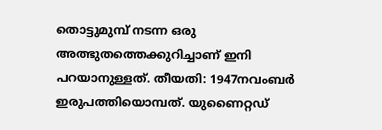തൊട്ടുമുമ്പ് നടന്ന ഒരു അത്ഭുതത്തെക്കുറിച്ചാണ് ഇനി പറയാനുള്ളത്. തീയതി: 1947നവംബര്‍ ഇരുപത്തിയൊമ്പത്. യുണൈറ്റഡ്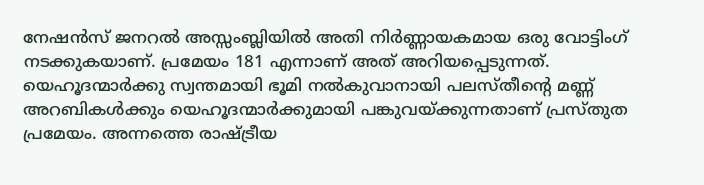നേഷന്‍സ് ജനറല്‍ അസ്സംബ്ലിയില്‍ അതി നിര്‍ണ്ണായകമായ ഒരു വോട്ടിംഗ് നടക്കുകയാണ്. പ്രമേയം 181 എന്നാണ് അത് അറിയപ്പെടുന്നത്. യെഹൂദന്മാര്‍ക്കു സ്വന്തമായി ഭൂമി നല്‍കുവാനായി പലസ്തീന്റെ മണ്ണ് അറബികള്‍ക്കും യെഹൂദന്മാര്‍ക്കുമായി പങ്കുവയ്ക്കുന്നതാണ് പ്രസ്തുത പ്രമേയം. അന്നത്തെ രാഷ്ട്രീയ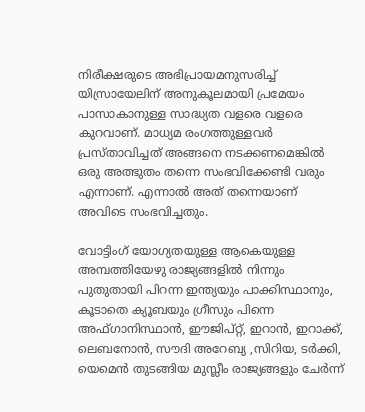നിരീക്ഷരുടെ അഭിപ്രായമനുസരിച്ച് യിസ്രായേലിന് അനുകൂലമായി പ്രമേയം പാസാകാനുള്ള സാദ്ധ്യത വളരെ വളരെ കുറവാണ്. മാധ്യമ രംഗത്തുള്ളവര്‍ പ്രസ്താവിച്ചത് അങ്ങനെ നടക്കണമെങ്കില്‍ ഒരു അത്ഭുതം തന്നെ സംഭവിക്കേണ്ടി വരും എന്നാണ്. എന്നാല്‍ അത് തന്നെയാണ് അവിടെ സംഭവിച്ചതും.

വോട്ടിംഗ് യോഗ്യതയുള്ള ആകെയുള്ള അമ്പത്തിയേഴു രാജ്യങ്ങളില്‍ നിന്നും പുതുതായി പിറന്ന ഇന്ത്യയും പാക്കിസ്ഥാനും, കൂടാതെ ക്യൂബയും ഗ്രീസും പിന്നെ അഫ്ഗാനിസ്ഥാന്‍, ഈജിപ്റ്റ്, ഇറാന്‍, ഇറാക്ക്, ലെബനോന്‍, സൗദി അറേബ്യ ,സിറിയ, ടര്‍ക്കി, യെമെന്‍ തുടങ്ങിയ മുസ്ലീം രാജ്യങ്ങളും ചേര്‍ന്ന്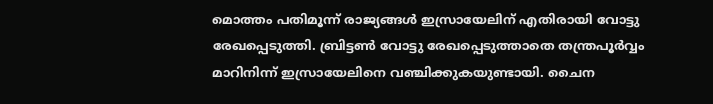മൊത്തം പതിമൂന്ന് രാജ്യങ്ങള്‍ ഇസ്രായേലിന് എതിരായി വോട്ടു രേഖപ്പെടുത്തി. ബ്രിട്ടണ്‍ വോട്ടു രേഖപ്പെടുത്താതെ തന്ത്രപൂര്‍വ്വം മാറിനിന്ന് ഇസ്രായേലിനെ വഞ്ചിക്കുകയുണ്ടായി. ചൈന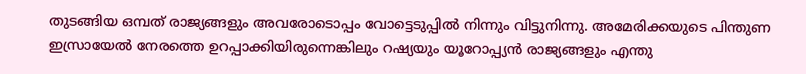തുടങ്ങിയ ഒമ്പത് രാജ്യങ്ങളും അവരോടൊപ്പം വോട്ടെടുപ്പില്‍ നിന്നും വിട്ടുനിന്നു. അമേരിക്കയുടെ പിന്തുണ ഇസ്രായേല്‍ നേരത്തെ ഉറപ്പാക്കിയിരുന്നെങ്കിലും റഷ്യയും യൂറോപ്പ്യന്‍ രാജ്യങ്ങളും എന്തു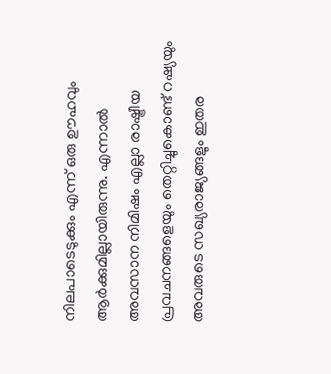നിലപാടെടുക്കും എന്ന് ഒരു ഊഹവും ആര്‍ക്കുമില്ലായിരുന്നു. എന്നാല്‍ അവസാന നിമിഷം എല്ലാ രാഷ്ട്രീയ പ്രവചനങ്ങളെയും തെറ്റിച്ചുകൊണ്ട് റഷ്യയും അവരുടെ സഖ്യരാജ്യങ്ങളും ഇതര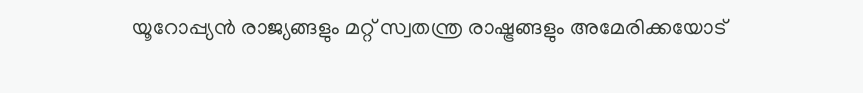യൂറോപ്പ്യന്‍ രാജ്യങ്ങളും മറ്റ് സ്വതന്ത്ര രാഷ്ട്രങ്ങളും അമേരിക്കയോട്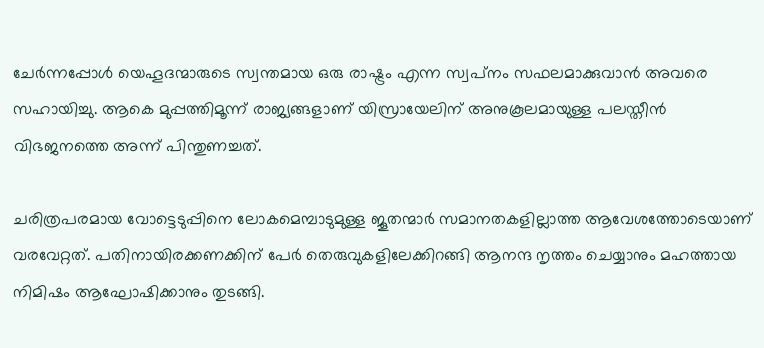ചേര്‍ന്നപ്പോള്‍ യെഹൂദന്മാരുടെ സ്വന്തമായ ഒരു രാഷ്ട്രം എന്ന സ്വപ്‌നം സഫലമാക്കുവാന്‍ അവരെ സഹായിച്ചു. ആകെ മുപ്പത്തിമൂന്ന് രാജ്യങ്ങളാണ് യിസ്രായേലിന് അനുകൂലമായുള്ള പലസ്തീന്‍ വിഭജനത്തെ അന്ന് പിന്തുണച്ചത്.

ചരിത്രപരമായ വോട്ടെടുപ്പിനെ ലോകമെമ്പാടുമുള്ള ജൂതന്മാര്‍ സമാനതകളില്ലാത്ത ആവേശത്തോടെയാണ് വരവേറ്റത്. പതിനായിരക്കണക്കിന് പേര്‍ തെരുവുകളിലേക്കിറങ്ങി ആനന്ദ നൃത്തം ചെയ്യാനും മഹത്തായ നിമിഷം ആഘോഷിക്കാനും തുടങ്ങി.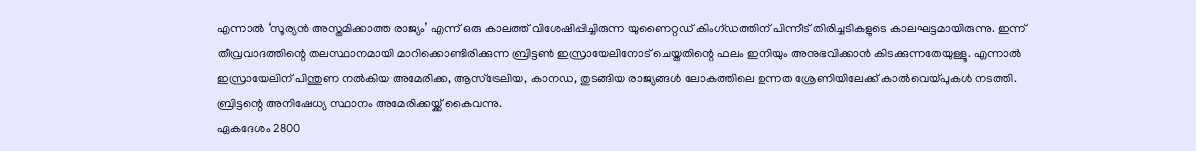എന്നാല്‍ ‘സൂര്യന്‍ അസ്തമിക്കാത്ത രാജ്യം’ എന്ന് ഒരു കാലത്ത് വിശേഷിപ്പിച്ചിരുന്ന യുണൈറ്റഡ് കിംഗ്ഡത്തിന് പിന്നീട് തിരിച്ചടികളുടെ കാലഘട്ടമായിരുന്നു. ഇന്ന് തീവ്രവാദത്തിന്റെ തലസ്ഥാനമായി മാറിക്കൊണ്ടിരിക്കുന്ന ബ്രിട്ടണ്‍ ഇസ്രായേലിനോട് ചെയ്തതിന്റെ ഫലം ഇനിയും അനുഭവിക്കാന്‍ കിടക്കുന്നതേയുള്ളൂ. എന്നാല്‍ ഇസ്രായേലിന് പിന്തുണ നല്‍കിയ അമേരിക്ക, ആസ്‌ട്രേലിയ, കാനഡ, തുടങ്ങിയ രാജ്യങ്ങള്‍ ലോകത്തിലെ ഉന്നത ശ്രേണിയിലേക്ക് കാല്‍വെയ്പുകള്‍ നടത്തി. ബ്രിട്ടന്റെ അനിഷേധ്യ സ്ഥാനം അമേരിക്കയ്ക്ക് കൈവന്നു.
ഏകദേശം 2800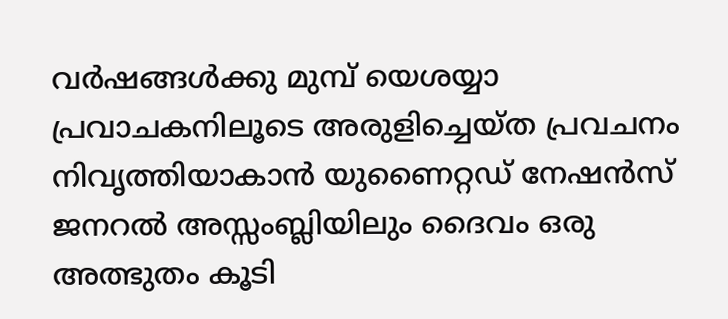വര്‍ഷങ്ങള്‍ക്കു മുമ്പ് യെശയ്യാ പ്രവാചകനിലൂടെ അരുളിച്ചെയ്ത പ്രവചനം നിവൃത്തിയാകാന്‍ യുണൈറ്റഡ് നേഷന്‍സ് ജനറല്‍ അസ്സംബ്ലിയിലും ദൈവം ഒരു അത്ഭുതം കൂടി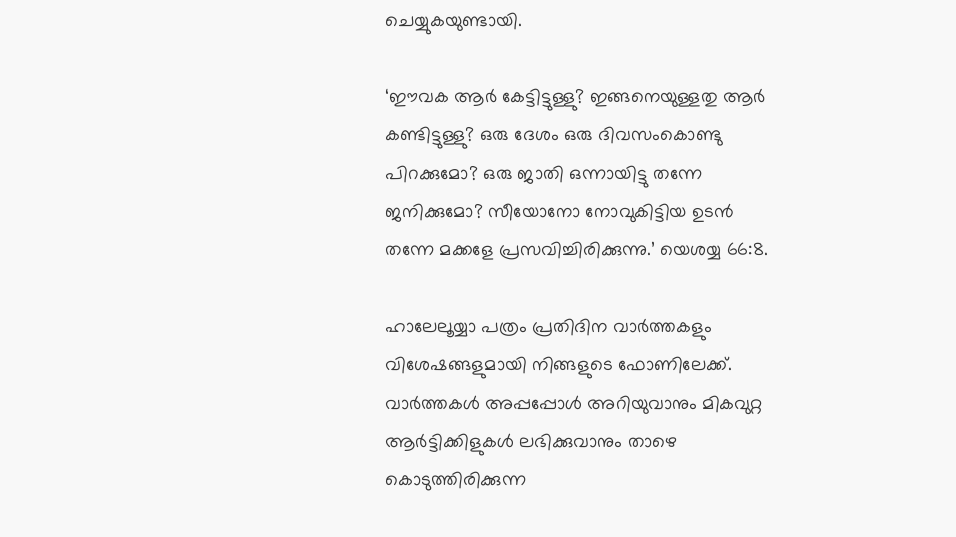ചെയ്യുകയുണ്ടായി.

‘ഈവക ആര്‍ കേട്ടിട്ടുള്ളു? ഇങ്ങനെയുള്ളതു ആര്‍ കണ്ടിട്ടുള്ളു? ഒരു ദേശം ഒരു ദിവസംകൊണ്ടു പിറക്കുമോ? ഒരു ജാതി ഒന്നായിട്ടു തന്നേ ജനിക്കുമോ? സീയോനോ നോവുകിട്ടിയ ഉടന്‍ തന്നേ മക്കളേ പ്രസവിച്ചിരിക്കുന്നു.’ യെശയ്യ 66:8.

ഹാലേലൂയ്യാ പത്രം പ്രതിദിന വാർത്തകളും വിശേഷങ്ങളുമായി നിങ്ങളുടെ ഫോണിലേക്ക്. വാർത്തകൾ അപ്പപ്പോൾ അറിയുവാനും മികവുറ്റ ആർട്ടിക്കിളുകൾ ലഭിക്കുവാനും താഴെ കൊടുത്തിരിക്കുന്ന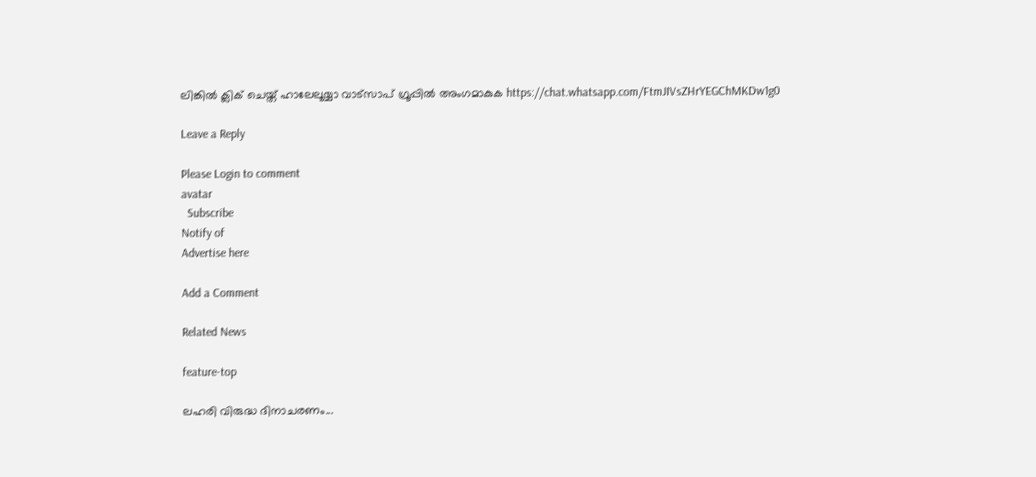ലിങ്കിൽ ക്ലിക് ചെയ്ത് ഹാലേലൂയ്യാ വാട്സാപ് ഗ്രൂപ്പിൽ അംഗമാകുക https://chat.whatsapp.com/FtmJIVsZHrYEGChMKDw1g0

Leave a Reply

Please Login to comment
avatar
  Subscribe
Notify of
Advertise here

Add a Comment

Related News

feature-top

ലഹരി വിരുദ്ധ ദിനാചരണം...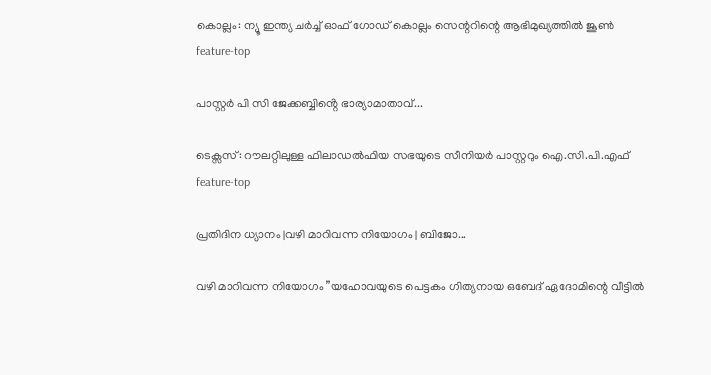കൊല്ലം: ന്യൂ ഇന്ത്യ ചർച്ച് ഓഫ് ഗോഡ് കൊല്ലം സെന്ററിന്റെ ആഭിമുഖ്യത്തിൽ ജൂൺ
feature-top

പാസ്റ്റർ പി സി ജേക്കബ്ബിൻ്റെ ഭാര്യാമാതാവ്...

ടെക്സസ്: റൗലറ്റിലുള്ള ഫിലാഡൽഫിയ സഭയുടെ സീനിയർ പാസ്റ്ററും ഐ.സി.പി.എഫ്
feature-top

പ്രതിദിന ധ്യാനം |വഴി മാറിവന്ന നിയോഗം | ബിജോ...

വഴി മാറിവന്ന നിയോഗം ”യഹോവയുടെ പെട്ടകം ഗിത്യനായ ഒബേദ് ഏദോമിന്റെ വീട്ടിൽ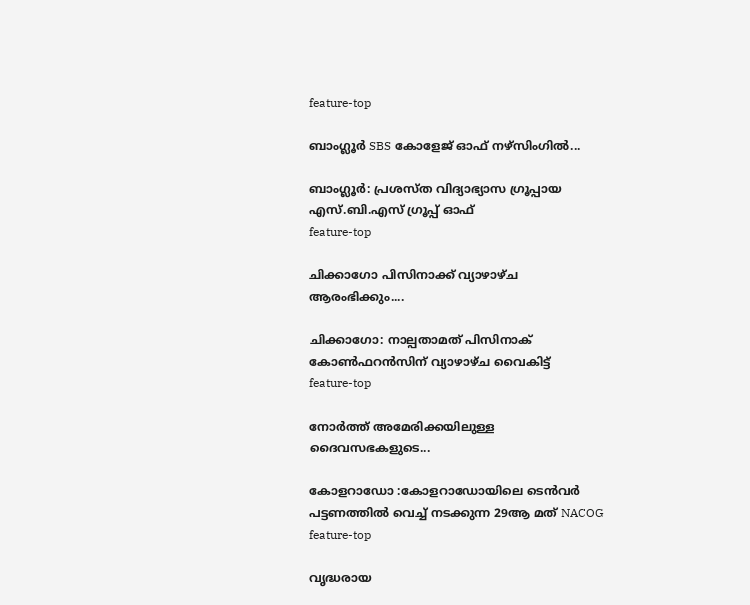feature-top

ബാംഗ്ലൂർ SBS കോളേജ് ഓഫ് നഴ്സിംഗിൽ...

ബാംഗ്ലൂർ: പ്രശസ്ത വിദ്യാഭ്യാസ ഗ്രൂപ്പായ എസ്.ബി.എസ് ഗ്രൂപ്പ് ഓഫ്
feature-top

ചിക്കാഗോ പിസിനാക്ക് വ്യാഴാഴ്ച ആരംഭിക്കും....

ചിക്കാഗോ: നാല്പതാമത് പിസിനാക് കോൺഫറൻസിന് വ്യാഴാഴ്ച വൈകിട്ട്
feature-top

നോർത്ത് അമേരിക്കയിലുള്ള ദൈവസഭകളുടെ...

കോളറാഡോ :കോളറാഡോയിലെ ടെൻവർ പട്ടണത്തിൽ വെച്ച് നടക്കുന്ന 29ആ മത് NACOG
feature-top

വൃദ്ധരായ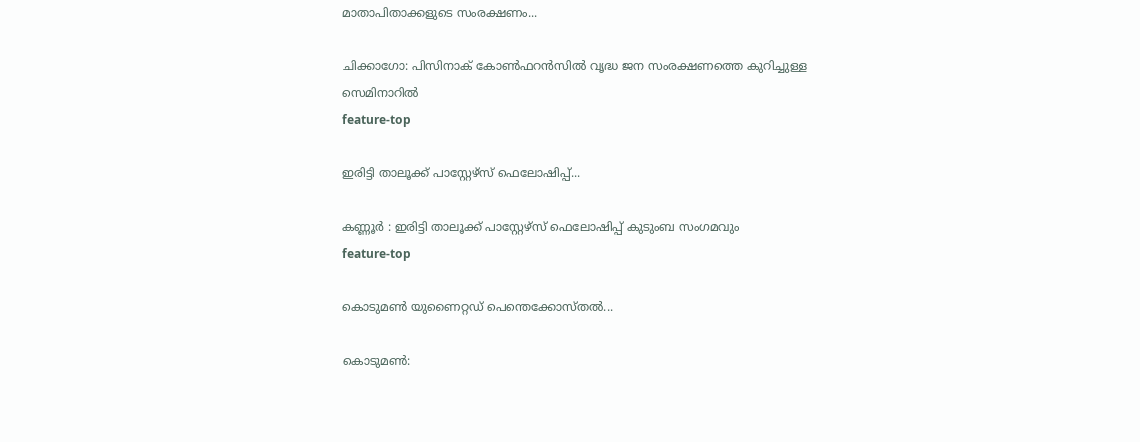മാതാപിതാക്കളുടെ സംരക്ഷണം...

ചിക്കാഗോ: പിസിനാക് കോൺഫറൻസിൽ വൃദ്ധ ജന സംരക്ഷണത്തെ കുറിച്ചുള്ള സെമിനാറിൽ
feature-top

ഇരിട്ടി താലൂക്ക് പാസ്റ്റേഴ്സ് ഫെലോഷിപ്പ്...

കണ്ണൂർ : ഇരിട്ടി താലൂക്ക് പാസ്റ്റേഴ്സ് ഫെലോഷിപ്പ് കുടുംബ സംഗമവും
feature-top

കൊടുമൺ യുണൈറ്റഡ് പെന്തെക്കോസ്തൽ...

കൊടുമൺ: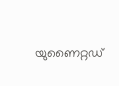യുണൈറ്റഡ്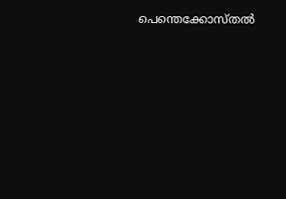പെന്തെക്കോസ്തൽ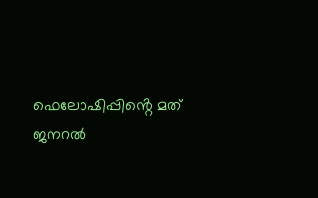ഫെലോഷിപ്പിൻ്റെ മത് ജനറൽ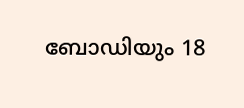ബോഡിയും 18